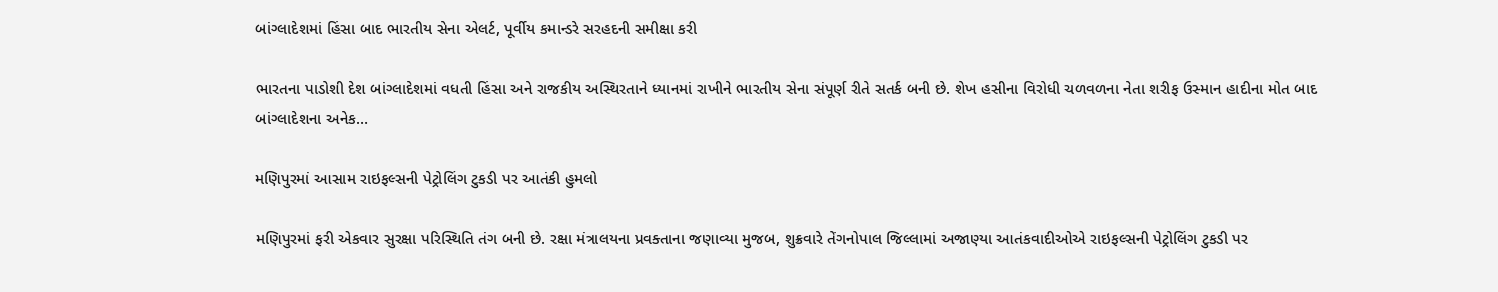બાંગ્લાદેશમાં હિંસા બાદ ભારતીય સેના એલર્ટ, પૂર્વીય કમાન્ડરે સરહદની સમીક્ષા કરી

ભારતના પાડોશી દેશ બાંગ્લાદેશમાં વધતી હિંસા અને રાજકીય અસ્થિરતાને ધ્યાનમાં રાખીને ભારતીય સેના સંપૂર્ણ રીતે સતર્ક બની છે. શેખ હસીના વિરોધી ચળવળના નેતા શરીફ ઉસ્માન હાદીના મોત બાદ બાંગ્લાદેશના અનેક…

મણિપુરમાં આસામ રાઇફલ્સની પેટ્રોલિંગ ટુકડી પર આતંકી હુમલો

મણિપુરમાં ફરી એકવાર સુરક્ષા પરિસ્થિતિ તંગ બની છે. રક્ષા મંત્રાલયના પ્રવક્તાના જણાવ્યા મુજબ, શુક્રવારે તેંગનોપાલ જિલ્લામાં અજાણ્યા આતંકવાદીઓએ રાઇફલ્સની પેટ્રોલિંગ ટુકડી પર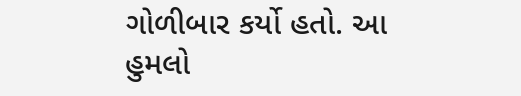ગોળીબાર કર્યો હતો. આ હુમલો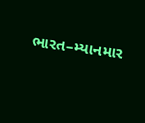ભારત–મ્યાનમાર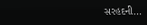સરહદની…